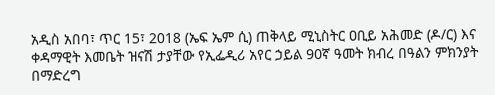አዲስ አበባ፣ ጥር 15፣ 2018 (ኤፍ ኤም ሲ) ጠቅላይ ሚኒስትር ዐቢይ አሕመድ (ዶ/ር) እና ቀዳማዊት እመቤት ዝናሽ ታያቸው የኢፌዲሪ አየር ኃይል 90ኛ ዓመት ክብረ በዓልን ምክንያት በማድረግ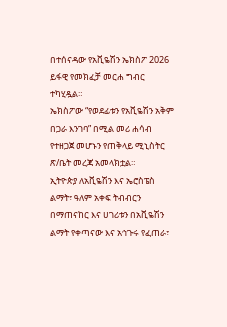በተሰናዳው የአቪዬሽን ኤክስፖ 2026 ይፋዊ የመክፈቻ መርሐ ግብር ተካሂዷል።
ኤክስፖው “የወደፊቱን የአቪዬሽን አቅም በጋራ እንገባ” በሚል መሪ ሐሳብ የተዘጋጀ መሆኑን የጠቅላይ ሚኒስትር ጽ/ቤት መረጃ አመላክቷል።
ኢትዮጵያ ለአቪዬሽን እና ኤሮስፔስ ልማት፣ ዓለም አቀፍ ትብብርን በማጠናከር እና ሀገሪቱን በአቪዬሽን ልማት የቀጣናው እና አኅጉሩ የፈጠራ፣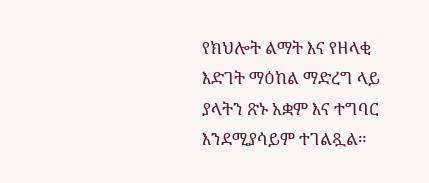የክህሎት ልማት እና የዘላቂ እድገት ማዕከል ማድረግ ላይ ያላትን ጽኑ አቋም እና ተግባር እንደሚያሳይም ተገልጿል።